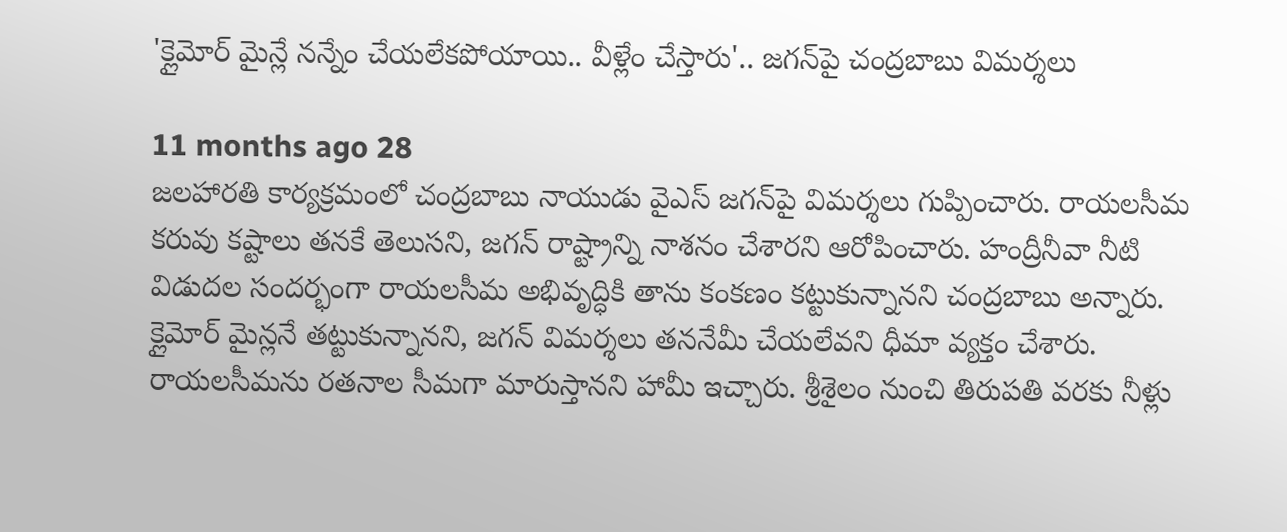'క్లైమోర్ మైన్లే నన్నేం చేయలేకపోయాయి.. వీళ్లేం చేస్తారు'.. జగన్‌‌పై చంద్రబాబు విమర్శలు

11 months ago 28
జలహారతి కార్యక్రమంలో చంద్రబాబు నాయుడు వైఎస్ జగన్‌పై విమర్శలు గుప్పించారు. రాయలసీమ కరువు కష్టాలు తనకే తెలుసని, జగన్ రాష్ట్రాన్ని నాశనం చేశారని ఆరోపించారు. హంద్రీనీవా నీటి విడుదల సందర్భంగా రాయలసీమ అభివృద్ధికి తాను కంకణం కట్టుకున్నానని చంద్రబాబు అన్నారు. క్లైమోర్ మైన్లనే తట్టుకున్నానని, జగన్ విమర్శలు తననేమీ చేయలేవని ధీమా వ్యక్తం చేశారు. రాయలసీమను రతనాల సీమగా మారుస్తానని హామీ ఇచ్చారు. శ్రీశైలం నుంచి తిరుపతి వరకు నీళ్లు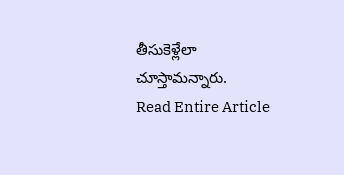తీసుకెళ్లేలా చూస్తామన్నారు.
Read Entire Article